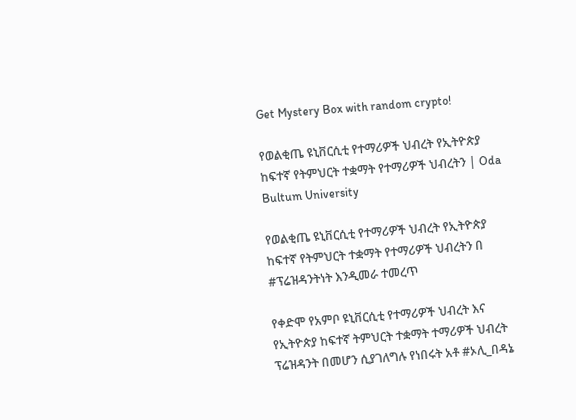Get Mystery Box with random crypto!

የወልቂጤ ዩኒቨርሲቲ የተማሪዎች ህብረት የኢትዮጵያ ከፍተኛ የትምህርት ተቋማት የተማሪዎች ህብረትን | Oda Bultum University

የወልቂጤ ዩኒቨርሲቲ የተማሪዎች ህብረት የኢትዮጵያ ከፍተኛ የትምህርት ተቋማት የተማሪዎች ህብረትን በ #ፕሬዝዳንትነት እንዲመራ ተመረጥ

የቀድሞ የአምቦ ዩኒቨርሲቲ የተማሪዎች ህብረት እና የኢትዮጵያ ከፍተኛ ትምህርት ተቋማት ተማሪዎች ህብረት ፕሬዝዳንት በመሆን ሲያገለግሉ የነበሩት አቶ #ኦሊ_በዳኔ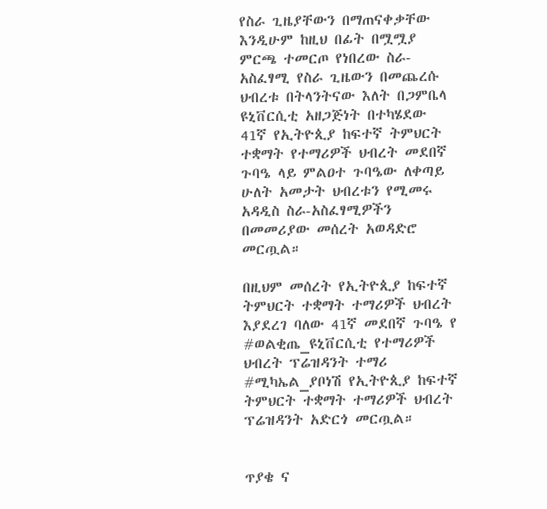የስራ ጊዜያቸውን በማጠናቀቃቸው እንዲሁም ከዚህ በፊት በሟሟያ ምርጫ ተመርጦ የነበረው ስራ-አስፈፃሚ የስራ ጊዜውን በመጨረሱ ህብረቱ በትላንትናው እለት በጋምቤላ ዩኒቨርሲቲ አዘጋጅነት በተካሄደው 41ኛ የኢትዮጲያ ከፍተኛ ትምህርት ተቋማት የተማሪዎች ህብረት መደበኛ ጉባዔ ላይ ምልዐተ ጉባዔው ለቀጣይ ሁለት አመታት ህብረቱን የሚመሩ አዳዲስ ስራ-አስፈፃሚዎችን በመመሪያው መሰረት አወዳድሮ መርጧል።

በዚህም መሰረት የኢትዮጲያ ከፍተኛ ትምህርት ተቋማት ተማሪዎች ህብረት እያደረገ ባለው 41ኛ መደበኛ ጉባዔ የ #ወልቂጤ_ዩኒቨርሲቲ የተማሪዎች ህብረት ፕሬዝዳንት ተማሪ #ሚካኤል_ያቦነሽ የኢትዮጲያ ከፍተኛ ትምህርት ተቋማት ተማሪዎች ህብረት ፕሬዝዳንት አድርጎ መርጧል።


ጥያቄ ና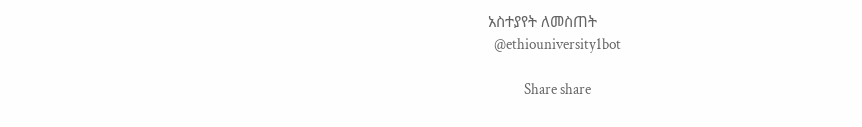አስተያየት ለመስጠት
  @ethiouniversity1bot

            Share share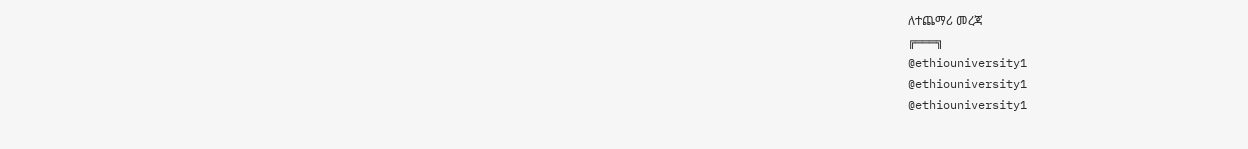ለተጨማሪ መረጃ
╔═══╗
@ethiouniversity1
@ethiouniversity1
@ethiouniversity1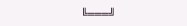╚═══╝